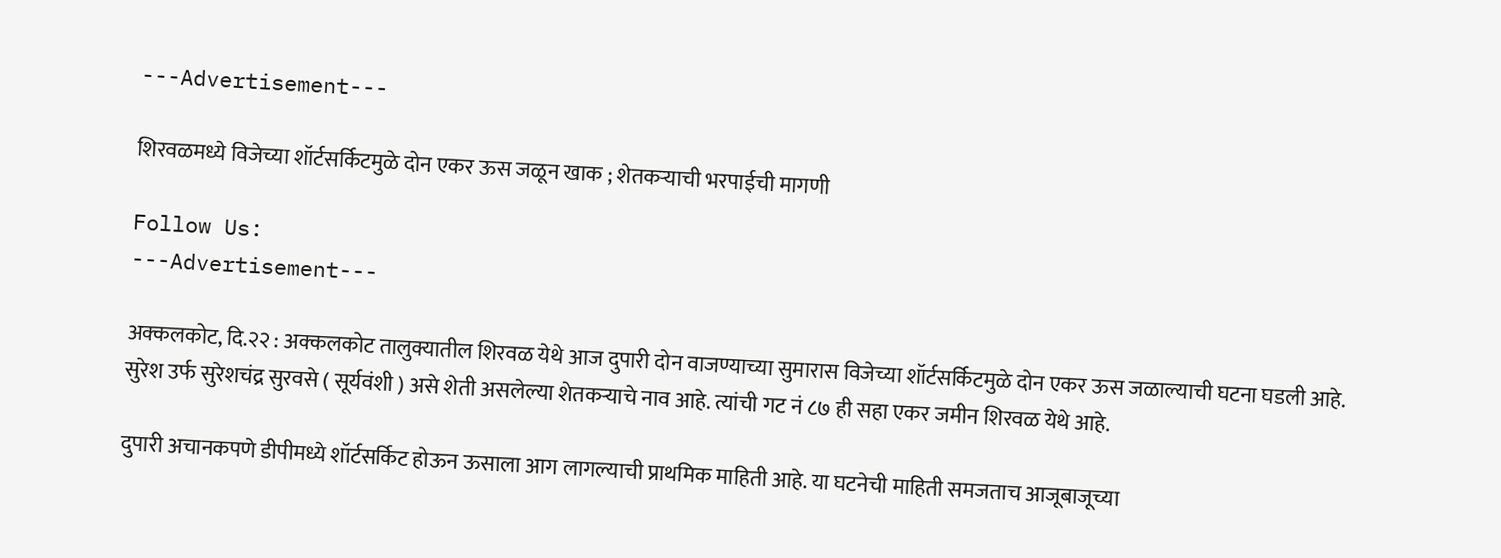---Advertisement---

शिरवळमध्ये विजेच्या शॉर्टसर्किटमुळे दोन एकर ऊस जळून खाक ; शेतकऱ्याची भरपाईची मागणी

Follow Us:
---Advertisement---

अक्कलकोट, दि.२२ : अक्कलकोट तालुक्यातील शिरवळ येथे आज दुपारी दोन वाजण्याच्या सुमारास विजेच्या शॉर्टसर्किटमुळे दोन एकर ऊस जळाल्याची घटना घडली आहे. सुरेश उर्फ सुरेशचंद्र सुरवसे ( सूर्यवंशी ) असे शेती असलेल्या शेतकऱ्याचे नाव आहे. त्यांची गट नं ८७ ही सहा एकर जमीन शिरवळ येथे आहे.

दुपारी अचानकपणे डीपीमध्ये शॉर्टसर्किट होऊन ऊसाला आग लागल्याची प्राथमिक माहिती आहे. या घटनेची माहिती समजताच आजूबाजूच्या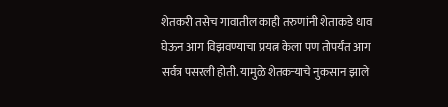शेतकरी तसेच गावातील काही तरुणांनी शेताकडे धाव घेऊन आग विझवण्याचा प्रयत्न केला पण तोपर्यंत आग सर्वत्र पसरली होती. यामुळे शेतकऱ्याचे नुकसान झाले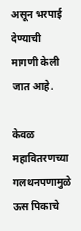असून भरपाई देण्याची मागणी केली जात आहे.

केवळ महावितरणच्या गलथनपणामुळे ऊस पिकाचे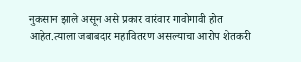नुकसान झाले असून असे प्रकार वारंवार गावोगावी होत आहेत.त्याला जबाबदार महावितरण असल्याचा आरोप शेतकरी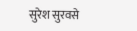सुरेश सुरवसे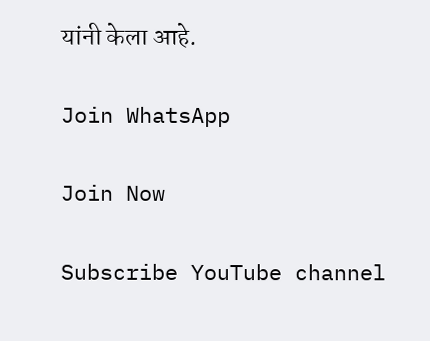यांनी केला आहे.

Join WhatsApp

Join Now

Subscribe YouTube channel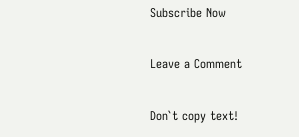Subscribe Now

Leave a Comment

Don`t copy text!